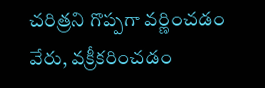చరిత్రని గొప్పగా వర్ణించడం వేరు, వక్రీకరించడం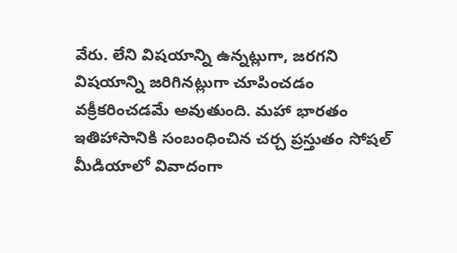వేరు. లేని విషయాన్ని ఉన్నట్లుగా, జరగని విషయాన్ని జరిగినట్లుగా చూపించడం వక్రీకరించడమే అవుతుంది. మహా భారతం ఇతిహాసానికి సంబంధించిన చర్చ ప్రస్తుతం సోషల్ మీడియాలో వివాదంగా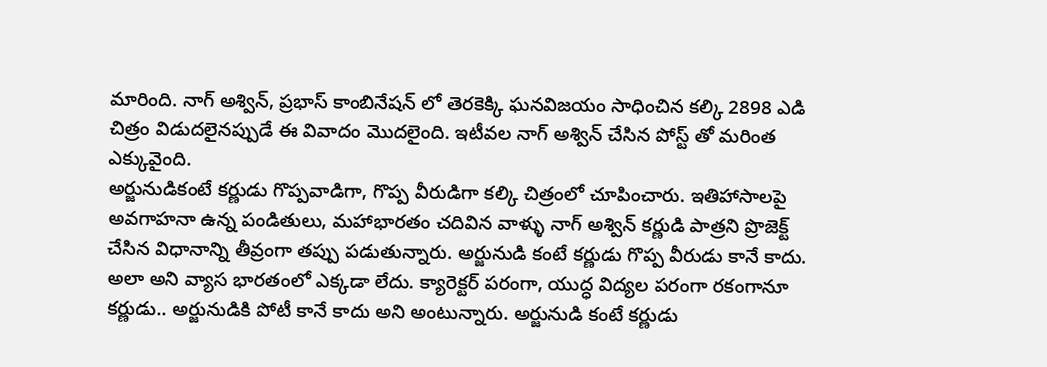మారింది. నాగ్ అశ్విన్, ప్రభాస్ కాంబినేషన్ లో తెరకెక్కి ఘనవిజయం సాధించిన కల్కి 2898 ఎడి చిత్రం విడుదలైనప్పుడే ఈ వివాదం మొదలైంది. ఇటీవల నాగ్ అశ్విన్ చేసిన పోస్ట్ తో మరింత ఎక్కువైంది.
అర్జునుడికంటే కర్ణుడు గొప్పవాడిగా, గొప్ప వీరుడిగా కల్కి చిత్రంలో చూపించారు. ఇతిహాసాలపై అవగాహనా ఉన్న పండితులు, మహాభారతం చదివిన వాళ్ళు నాగ్ అశ్విన్ కర్ణుడి పాత్రని ప్రొజెక్ట్ చేసిన విధానాన్ని తీవ్రంగా తప్పు పడుతున్నారు. అర్జునుడి కంటే కర్ణుడు గొప్ప వీరుడు కానే కాదు. అలా అని వ్యాస భారతంలో ఎక్కడా లేదు. క్యారెక్టర్ పరంగా, యుద్ధ విద్యల పరంగా రకంగానూ కర్ణుడు.. అర్జునుడికి పోటీ కానే కాదు అని అంటున్నారు. అర్జునుడి కంటే కర్ణుడు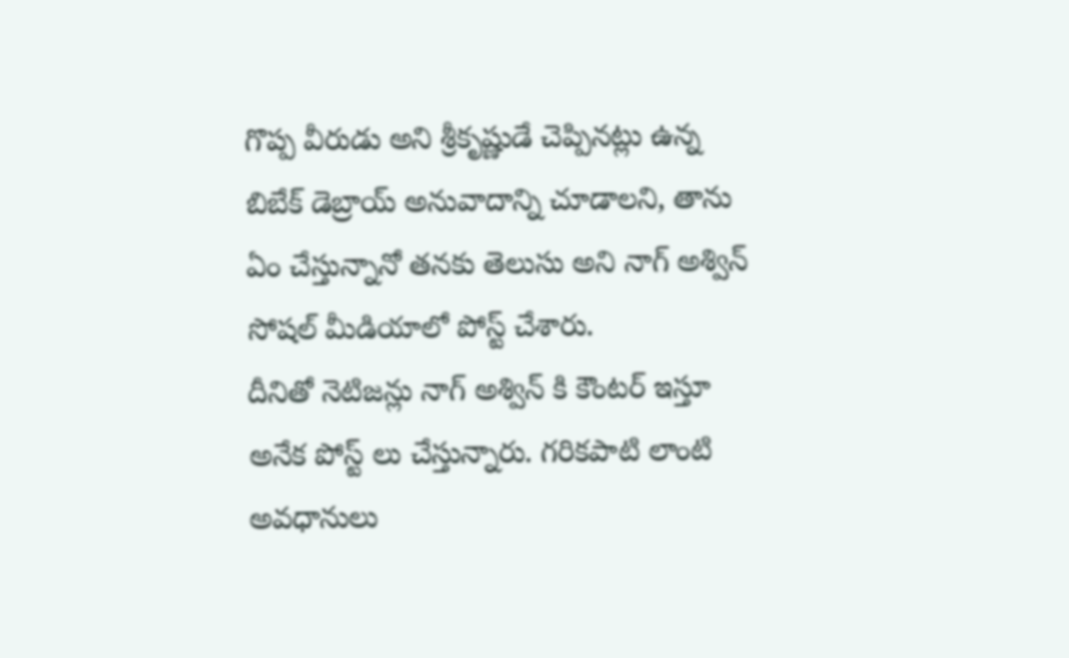గొప్ప వీరుడు అని శ్రీకృష్ణుడే చెప్పినట్లు ఉన్న బిబేక్ డెబ్రాయ్ అనువాదాన్ని చూడాలని, తాను ఏం చేస్తున్నానో తనకు తెలుసు అని నాగ్ అశ్విన్ సోషల్ మీడియాలో పోస్ట్ చేశారు.
దీనితో నెటిజన్లు నాగ్ అశ్విన్ కి కౌంటర్ ఇస్తూ అనేక పోస్ట్ లు చేస్తున్నారు. గరికపాటి లాంటి అవధానులు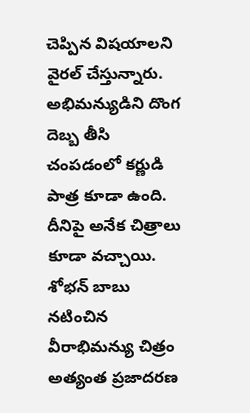చెప్పిన విషయాలని వైరల్ చేస్తున్నారు. అభిమన్యుడిని దొంగ దెబ్బ తీసి చంపడంలో కర్ణుడి పాత్ర కూడా ఉంది. దీనిపై అనేక చిత్రాలు కూడా వచ్చాయి. శోభన్ బాబు నటించిన వీరాభిమన్యు చిత్రం అత్యంత ప్రజాదరణ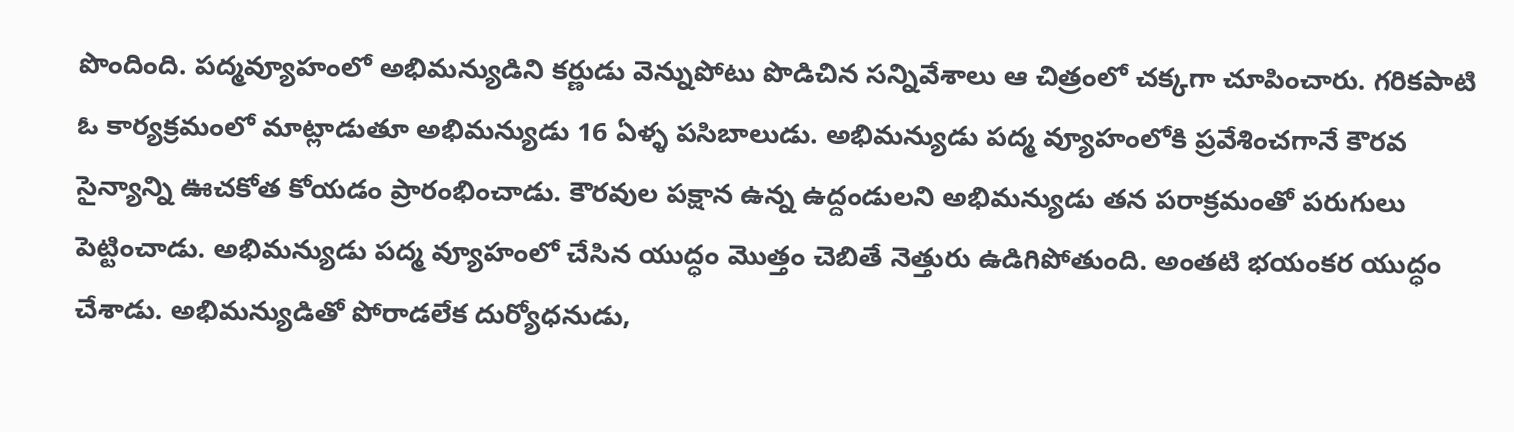పొందింది. పద్మవ్యూహంలో అభిమన్యుడిని కర్ణుడు వెన్నుపోటు పొడిచిన సన్నివేశాలు ఆ చిత్రంలో చక్కగా చూపించారు. గరికపాటి ఓ కార్యక్రమంలో మాట్లాడుతూ అభిమన్యుడు 16 ఏళ్ళ పసిబాలుడు. అభిమన్యుడు పద్మ వ్యూహంలోకి ప్రవేశించగానే కౌరవ సైన్యాన్ని ఊచకోత కోయడం ప్రారంభించాడు. కౌరవుల పక్షాన ఉన్న ఉద్దండులని అభిమన్యుడు తన పరాక్రమంతో పరుగులు పెట్టించాడు. అభిమన్యుడు పద్మ వ్యూహంలో చేసిన యుద్ధం మొత్తం చెబితే నెత్తురు ఉడిగిపోతుంది. అంతటి భయంకర యుద్ధం చేశాడు. అభిమన్యుడితో పోరాడలేక దుర్యోధనుడు,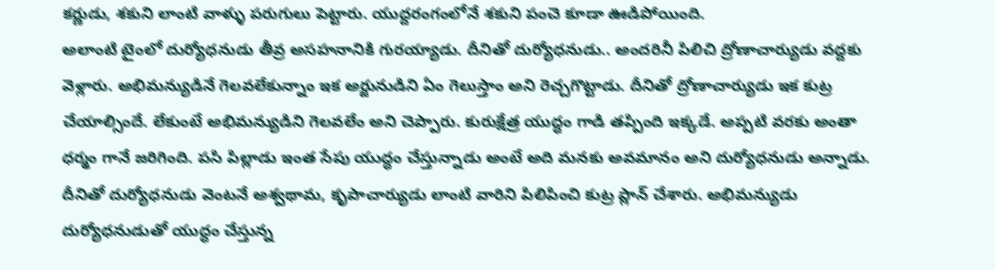కర్ణుడు, శకుని లాంటి వాళ్ళు పరుగులు పెట్టారు. యుద్దరంగంలోనే శకుని పంచె కూడా ఊడిపోయింది.
అలాంటి టైంలో దుర్యోధనుడు తీవ్ర అసహనానికి గురయ్యాడు. దీనితో దుర్యోధనుడు.. అందరినీ పిలిచి ద్రోణాచార్యుడు వద్దకు వెళ్లారు. అభిమన్యుడినే గెలవలేకున్నాం ఇక అర్జునుడిని ఏం గెలుస్తాం అని రెచ్చగొట్టాడు. దీనితో ద్రోణాచార్యుడు ఇక కుట్ర చేయాల్సిందే. లేకుంటే అభిమన్యుడిని గెలవలేం అని చెప్పారు. కురుక్షేత్ర యుద్ధం గాడి తప్పింది ఇక్కడే. అప్పటి వరకు అంతా ధర్మం గానే జరిగింది. పసి పిల్లాడు ఇంత సేపు యుద్ధం చేస్తున్నాడు అంటే అది మనకు అవమానం అని దుర్యోధనుడు అన్నాడు. దీనితో దుర్యోధనుడు వెంటనే అశ్వథామ, కృపాచార్యుడు లాంటి వారిని పిలిపించి కుట్ర ప్లాన్ చేశారు. అభిమన్యుడు దుర్యోధనుడుతో యుద్ధం చేస్తున్న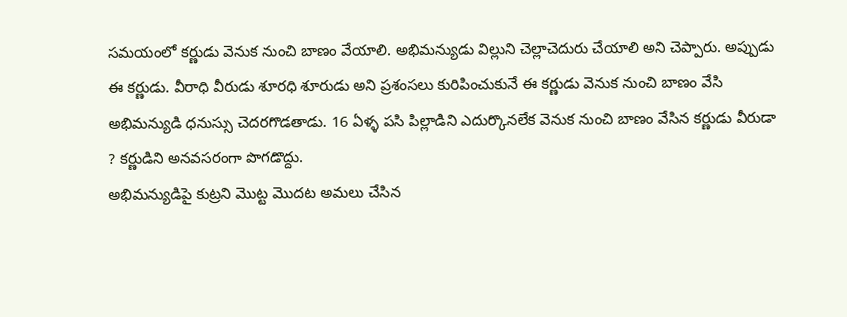సమయంలో కర్ణుడు వెనుక నుంచి బాణం వేయాలి. అభిమన్యుడు విల్లుని చెల్లాచెదురు చేయాలి అని చెప్పారు. అప్పుడు ఈ కర్ణుడు. వీరాధి వీరుడు శూరధి శూరుడు అని ప్రశంసలు కురిపించుకునే ఈ కర్ణుడు వెనుక నుంచి బాణం వేసి అభిమన్యుడి ధనుస్సు చెదరగొడతాడు. 16 ఏళ్ళ పసి పిల్లాడిని ఎదుర్కొనలేక వెనుక నుంచి బాణం వేసిన కర్ణుడు వీరుడా ? కర్ణుడిని అనవసరంగా పొగడొద్దు.
అభిమన్యుడిపై కుట్రని మొట్ట మొదట అమలు చేసిన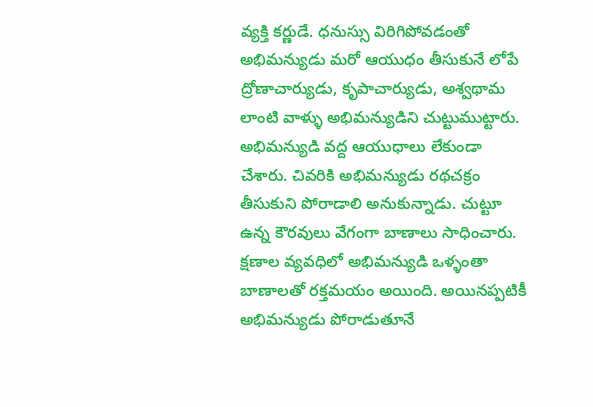వ్యక్తి కర్ణుడే. ధనుస్సు విరిగిపోవడంతో అభిమన్యుడు మరో ఆయుధం తీసుకునే లోపే ద్రోణాచార్యుడు, కృపాచార్యుడు, అశ్వథామ లాంటి వాళ్ళు అభిమన్యుడిని చుట్టుముట్టారు. అభిమన్యుడి వద్ద ఆయుధాలు లేకుండా చేశారు. చివరికి అభిమన్యుడు రథచక్రం తీసుకుని పోరాడాలి అనుకున్నాడు. చుట్టూ ఉన్న కౌరవులు వేగంగా బాణాలు సాధించారు. క్షణాల వ్యవధిలో అభిమన్యుడి ఒళ్ళంతా బాణాలతో రక్తమయం అయింది. అయినప్పటికీ అభిమన్యుడు పోరాడుతూనే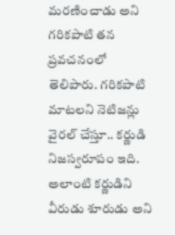మరణించాడు అని గరికపాటి తన ప్రవచనంలో తెలిపారు. గరికపాటి మాటలని నెటిజన్లు వైరల్ చేస్తూ.. కర్ణుడి నిజస్వరూపం ఇది. అలాంటి కర్ణుడిని వీరుడు శూరుడు అని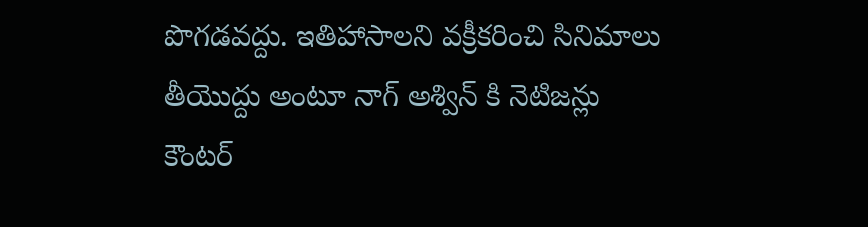పొగడవద్దు. ఇతిహాసాలని వక్రీకరించి సినిమాలు తీయొద్దు అంటూ నాగ్ అశ్విన్ కి నెటిజన్లు కౌంటర్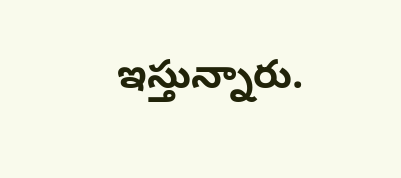ఇస్తున్నారు.